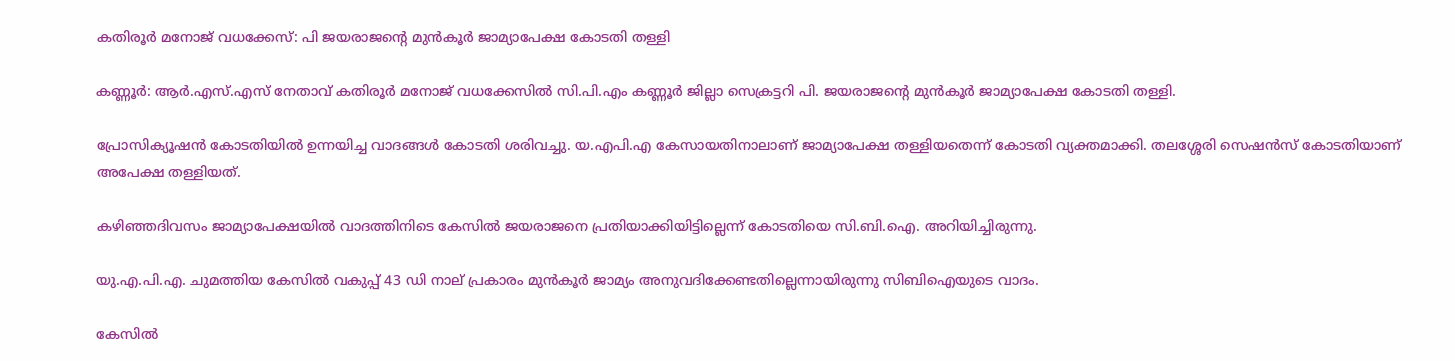കതിരൂര്‍ മനോജ് വധക്കേസ്: പി ജയരാജന്റെ മുന്‍കൂര്‍ ജാമ്യാപേക്ഷ കോടതി തള്ളി

കണ്ണൂര്‍: ആര്‍.എസ്.എസ് നേതാവ് കതിരൂര്‍ മനോജ് വധക്കേസില്‍ സി.പി.എം കണ്ണൂര്‍ ജില്ലാ സെക്രട്ടറി പി. ജയരാജന്റെ മുന്‍കൂര്‍ ജാമ്യാപേക്ഷ കോടതി തള്ളി.

പ്രോസിക്യൂഷന്‍ കോടതിയില്‍ ഉന്നയിച്ച വാദങ്ങള്‍ കോടതി ശരിവച്ചു. യ.എപി.എ കേസായതിനാലാണ് ജാമ്യാപേക്ഷ തള്ളിയതെന്ന് കോടതി വ്യക്തമാക്കി. തലശ്ശേരി സെഷന്‍സ് കോടതിയാണ് അപേക്ഷ തള്ളിയത്.

കഴിഞ്ഞദിവസം ജാമ്യാപേക്ഷയില്‍ വാദത്തിനിടെ കേസില്‍ ജയരാജനെ പ്രതിയാക്കിയിട്ടില്ലെന്ന് കോടതിയെ സി.ബി.ഐ. അറിയിച്ചിരുന്നു.

യു.എ.പി.എ. ചുമത്തിയ കേസില്‍ വകുപ്പ് 43 ഡി നാല് പ്രകാരം മുന്‍കൂര്‍ ജാമ്യം അനുവദിക്കേണ്ടതില്ലെന്നായിരുന്നു സിബിഐയുടെ വാദം.

കേസില്‍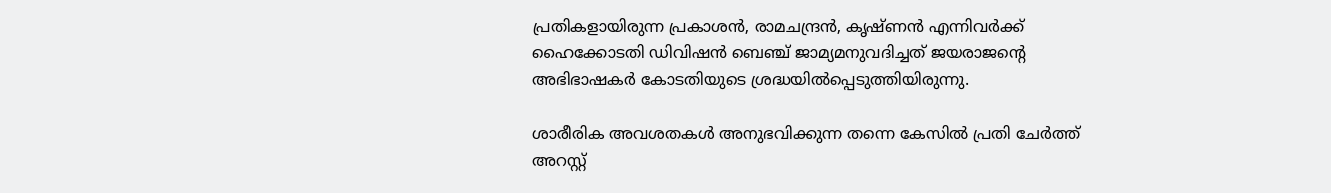പ്രതികളായിരുന്ന പ്രകാശന്‍, രാമചന്ദ്രന്‍, കൃഷ്ണന്‍ എന്നിവര്‍ക്ക് ഹൈക്കോടതി ഡിവിഷന്‍ ബെഞ്ച് ജാമ്യമനുവദിച്ചത് ജയരാജന്റെ അഭിഭാഷകര്‍ കോടതിയുടെ ശ്രദ്ധയില്‍പ്പെടുത്തിയിരുന്നു.

ശാരീരിക അവശതകള്‍ അനുഭവിക്കുന്ന തന്നെ കേസില്‍ പ്രതി ചേര്‍ത്ത് അറസ്റ്റ്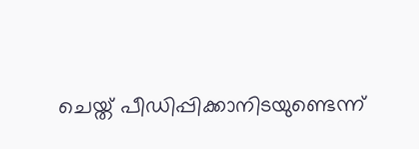ചെയ്ത് പീഡിപ്പിക്കാനിടയുണ്ടെന്ന്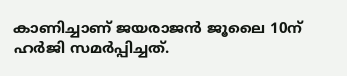കാണിച്ചാണ് ജയരാജന്‍ ജൂലൈ 10ന് ഹര്‍ജി സമര്‍പ്പിച്ചത്.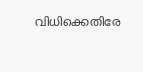വിധിക്കെതിരേ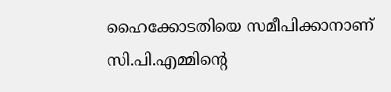ഹൈക്കോടതിയെ സമീപിക്കാനാണ് സി.പി.എമ്മിന്റെ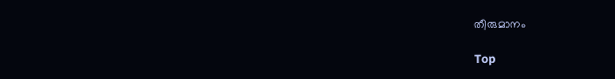തീരുമാനം

Top